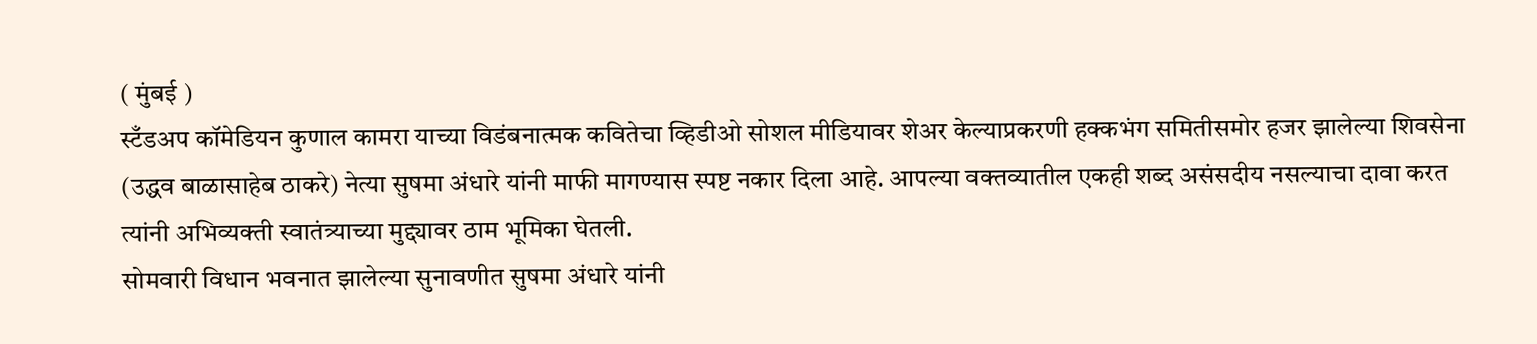( मुंबई )
स्टँडअप कॉमेडियन कुणाल कामरा याच्या विडंबनात्मक कवितेचा व्हिडीओ सोशल मीडियावर शेअर केल्याप्रकरणी हक्कभंग समितीसमोर हजर झालेल्या शिवसेना (उद्धव बाळासाहेब ठाकरे) नेत्या सुषमा अंधारे यांनी माफी मागण्यास स्पष्ट नकार दिला आहे. आपल्या वक्तव्यातील एकही शब्द असंसदीय नसल्याचा दावा करत त्यांनी अभिव्यक्ती स्वातंत्र्याच्या मुद्द्यावर ठाम भूमिका घेतली.
सोमवारी विधान भवनात झालेल्या सुनावणीत सुषमा अंधारे यांनी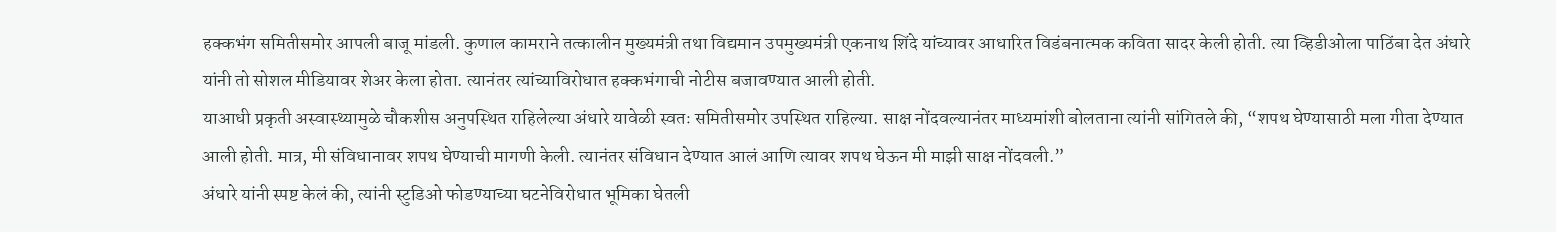हक्कभंग समितीसमोर आपली बाजू मांडली. कुणाल कामराने तत्कालीन मुख्यमंत्री तथा विद्यमान उपमुख्यमंत्री एकनाथ शिंदे यांच्यावर आधारित विडंबनात्मक कविता सादर केली होती. त्या व्हिडीओला पाठिंबा देत अंधारे यांनी तो सोशल मीडियावर शेअर केला होता. त्यानंतर त्यांच्याविरोधात हक्कभंगाची नोटीस बजावण्यात आली होती.
याआधी प्रकृती अस्वास्थ्यामुळे चौकशीस अनुपस्थित राहिलेल्या अंधारे यावेळी स्वतः समितीसमोर उपस्थित राहिल्या. साक्ष नोंदवल्यानंतर माध्यमांशी बोलताना त्यांनी सांगितले की, “शपथ घेण्यासाठी मला गीता देण्यात आली होती. मात्र, मी संविधानावर शपथ घेण्याची मागणी केली. त्यानंतर संविधान देण्यात आलं आणि त्यावर शपथ घेऊन मी माझी साक्ष नोंदवली.”
अंधारे यांनी स्पष्ट केलं की, त्यांनी स्टुडिओ फोडण्याच्या घटनेविरोधात भूमिका घेतली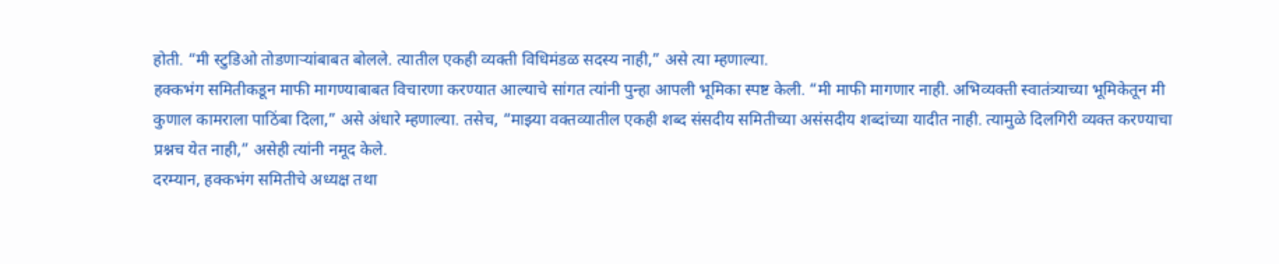होती. “मी स्टुडिओ तोडणाऱ्यांबाबत बोलले. त्यातील एकही व्यक्ती विधिमंडळ सदस्य नाही,” असे त्या म्हणाल्या.
हक्कभंग समितीकडून माफी मागण्याबाबत विचारणा करण्यात आल्याचे सांगत त्यांनी पुन्हा आपली भूमिका स्पष्ट केली. “मी माफी मागणार नाही. अभिव्यक्ती स्वातंत्र्याच्या भूमिकेतून मी कुणाल कामराला पाठिंबा दिला,” असे अंधारे म्हणाल्या. तसेच, “माझ्या वक्तव्यातील एकही शब्द संसदीय समितीच्या असंसदीय शब्दांच्या यादीत नाही. त्यामुळे दिलगिरी व्यक्त करण्याचा प्रश्नच येत नाही,” असेही त्यांनी नमूद केले.
दरम्यान, हक्कभंग समितीचे अध्यक्ष तथा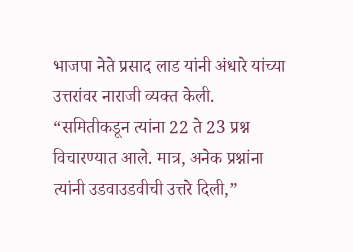भाजपा नेते प्रसाद लाड यांनी अंधारे यांच्या उत्तरांवर नाराजी व्यक्त केली. “समितीकडून त्यांना 22 ते 23 प्रश्न विचारण्यात आले. मात्र, अनेक प्रश्नांना त्यांनी उडवाउडवीची उत्तरे दिली,”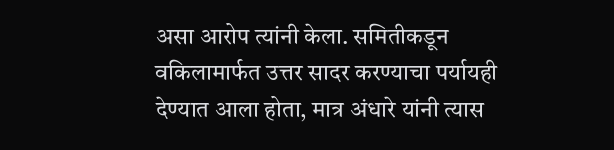असा आरोप त्यांनी केला. समितीकडून वकिलामार्फत उत्तर सादर करण्याचा पर्यायही देण्यात आला होता, मात्र अंधारे यांनी त्यास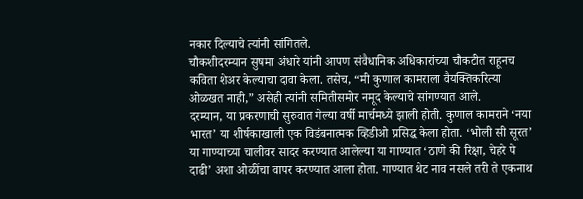नकार दिल्याचे त्यांनी सांगितले.
चौकशीदरम्यान सुषमा अंधारे यांनी आपण संवैधानिक अधिकारांच्या चौकटीत राहूनच कविता शेअर केल्याचा दावा केला. तसेच, “मी कुणाल कामराला वैयक्तिकरित्या ओळखत नाही,” असेही त्यांनी समितीसमोर नमूद केल्याचे सांगण्यात आले.
दरम्यान, या प्रकरणाची सुरुवात गेल्या वर्षी मार्चमध्ये झाली होती. कुणाल कामराने ‘नया भारत’ या शीर्षकाखाली एक विडंबनात्मक व्हिडीओ प्रसिद्ध केला होता. ‘भोली सी सूरत’ या गाण्याच्या चालीवर सादर करण्यात आलेल्या या गाण्यात ‘ठाणे की रिक्षा, चेहरे पे दाढी’ अशा ओळींचा वापर करण्यात आला होता. गाण्यात थेट नाव नसले तरी ते एकनाथ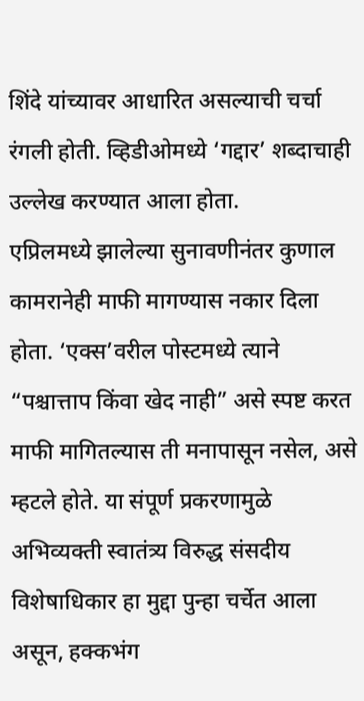शिंदे यांच्यावर आधारित असल्याची चर्चा रंगली होती. व्हिडीओमध्ये ‘गद्दार’ शब्दाचाही उल्लेख करण्यात आला होता.
एप्रिलमध्ये झालेल्या सुनावणीनंतर कुणाल कामरानेही माफी मागण्यास नकार दिला होता. ‘एक्स’वरील पोस्टमध्ये त्याने “पश्चात्ताप किंवा खेद नाही” असे स्पष्ट करत माफी मागितल्यास ती मनापासून नसेल, असे म्हटले होते. या संपूर्ण प्रकरणामुळे अभिव्यक्ती स्वातंत्र्य विरुद्ध संसदीय विशेषाधिकार हा मुद्दा पुन्हा चर्चेत आला असून, हक्कभंग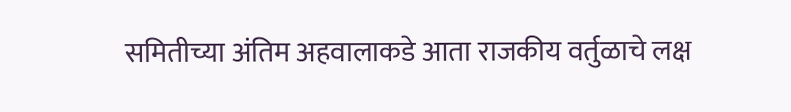समितीच्या अंतिम अहवालाकडे आता राजकीय वर्तुळाचे लक्ष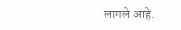लागले आहे.